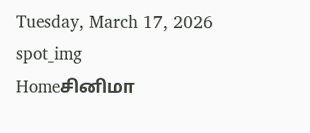Tuesday, March 17, 2026
spot_img
Homeசினிமா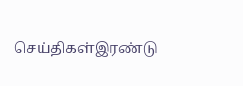செய்திகள்இரண்டு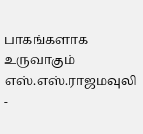பாகங்களாக உருவாகும் எஸ்.எஸ்.ராஜமவுலி -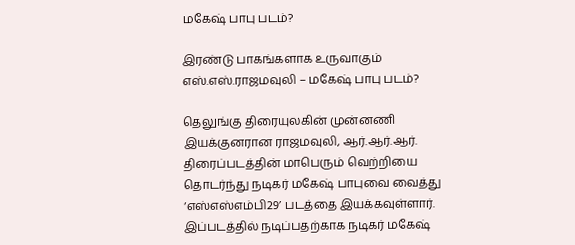மகேஷ் பாபு படம்?

இரண்டு பாகங்களாக உருவாகும் எஸ்.எஸ்.ராஜமவுலி – மகேஷ் பாபு படம்?

தெலுங்கு திரையுலகின் முன்னணி இயக்குனரான ராஜமவுலி, ஆர்.ஆர்.ஆர். திரைப்படத்தின் மாபெரும் வெற்றியை தொடர்ந்து நடிகர் மகேஷ் பாபுவை வைத்து ‘எஸ்எஸ்எம்பி29’ படத்தை இயக்கவுள்ளார். இப்படத்தில் நடிப்பதற்காக நடிகர் மகேஷ்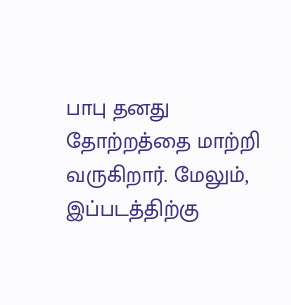பாபு தனது தோற்றத்தை மாற்றி வருகிறார். மேலும், இப்படத்திற்கு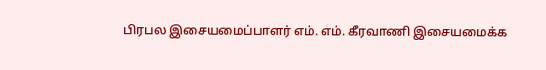பிரபல இசையமைப்பாளர் எம். எம். கீரவாணி இசையமைக்க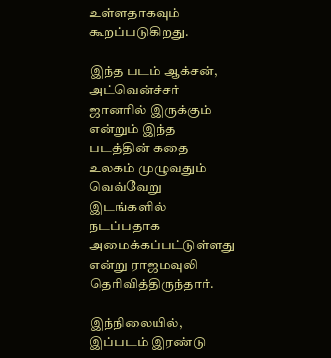உள்ளதாகவும் கூறப்படுகிறது.

இந்த படம் ஆக்சன், அட்வென்ச்சர் ஜானரில் இருக்கும் என்றும் இந்த படத்தின் கதை உலகம் முழுவதும் வெவ்வேறு இடங்களில் நடப்பதாக அமைக்கப்பட்டுள்ளது என்று ராஜமவுலி தெரிவித்திருந்தார்.

இந்நிலையில், இப்படம் இரண்டு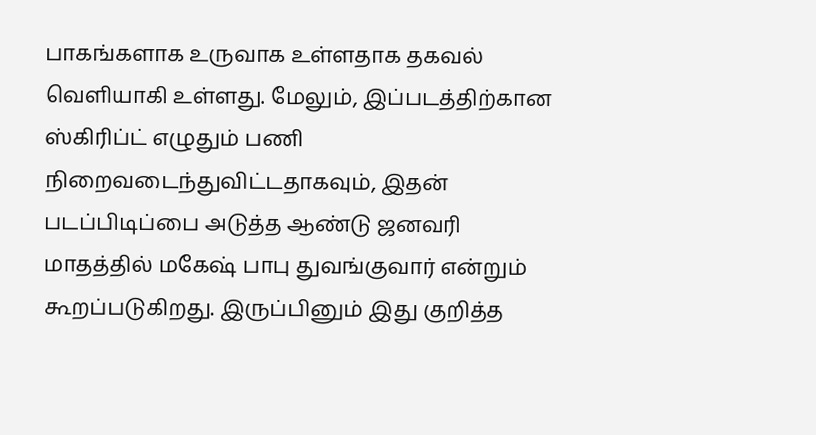பாகங்களாக உருவாக உள்ளதாக தகவல் வெளியாகி உள்ளது. மேலும், இப்படத்திற்கான ஸ்கிரிப்ட் எழுதும் பணி நிறைவடைந்துவிட்டதாகவும், இதன் படப்பிடிப்பை அடுத்த ஆண்டு ஜனவரி மாதத்தில் மகேஷ் பாபு துவங்குவார் என்றும் கூறப்படுகிறது. இருப்பினும் இது குறித்த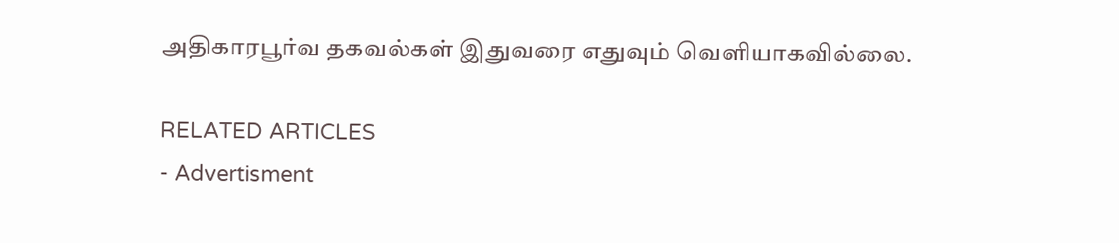அதிகாரபூர்வ தகவல்கள் இதுவரை எதுவும் வெளியாகவில்லை.

RELATED ARTICLES
- Advertisment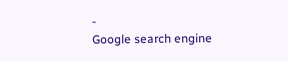-
Google search engine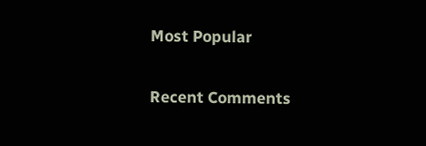Most Popular

Recent Comments